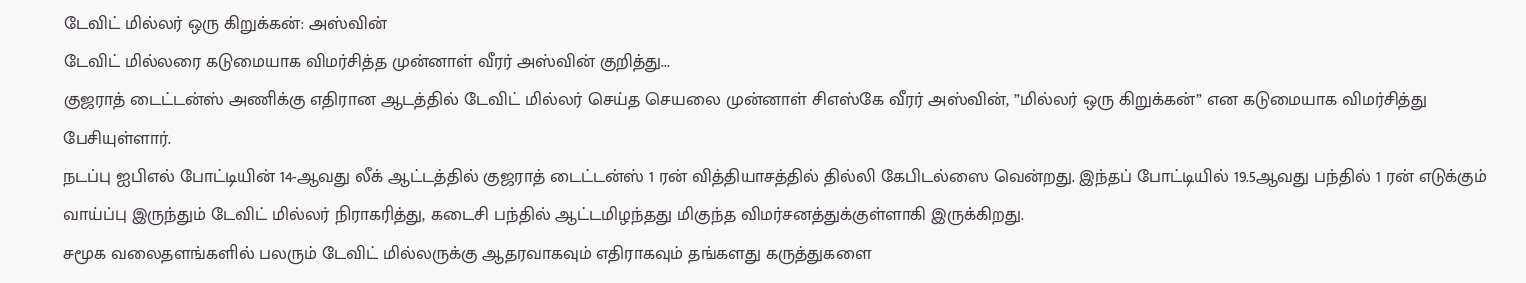டேவிட் மில்லர் ஒரு கிறுக்கன்: அஸ்வின்
டேவிட் மில்லரை கடுமையாக விமர்சித்த முன்னாள் வீரர் அஸ்வின் குறித்து...
குஜராத் டைட்டன்ஸ் அணிக்கு எதிரான ஆடத்தில் டேவிட் மில்லர் செய்த செயலை முன்னாள் சிஎஸ்கே வீரர் அஸ்வின், ”மில்லர் ஒரு கிறுக்கன்” என கடுமையாக விமர்சித்து பேசியுள்ளார்.
நடப்பு ஐபிஎல் போட்டியின் 14-ஆவது லீக் ஆட்டத்தில் குஜராத் டைட்டன்ஸ் 1 ரன் வித்தியாசத்தில் தில்லி கேபிடல்ஸை வென்றது. இந்தப் போட்டியில் 19.5ஆவது பந்தில் 1 ரன் எடுக்கும் வாய்ப்பு இருந்தும் டேவிட் மில்லர் நிராகரித்து, கடைசி பந்தில் ஆட்டமிழந்தது மிகுந்த விமர்சனத்துக்குள்ளாகி இருக்கிறது.
சமூக வலைதளங்களில் பலரும் டேவிட் மில்லருக்கு ஆதரவாகவும் எதிராகவும் தங்களது கருத்துகளை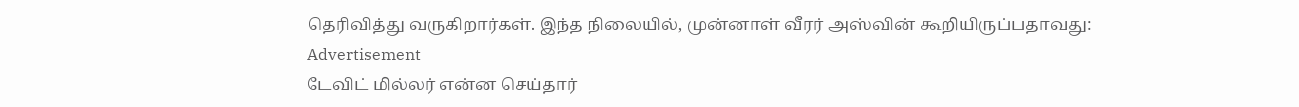தெரிவித்து வருகிறார்கள். இந்த நிலையில், முன்னாள் வீரர் அஸ்வின் கூறியிருப்பதாவது:
Advertisement
டேவிட் மில்லர் என்ன செய்தார்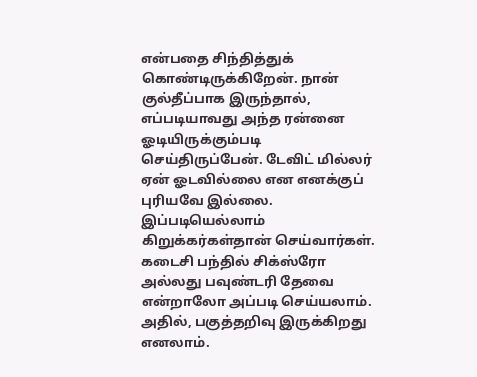என்பதை சிந்தித்துக் கொண்டிருக்கிறேன். நான் குல்தீப்பாக இருந்தால், எப்படியாவது அந்த ரன்னை ஓடியிருக்கும்படி செய்திருப்பேன். டேவிட் மில்லர் ஏன் ஓடவில்லை என எனக்குப் புரியவே இல்லை. இப்படியெல்லாம் கிறுக்கர்கள்தான் செய்வார்கள்.
கடைசி பந்தில் சிக்ஸ்ரோ அல்லது பவுண்டரி தேவை என்றாலோ அப்படி செய்யலாம். அதில், பகுத்தறிவு இருக்கிறது எனலாம்.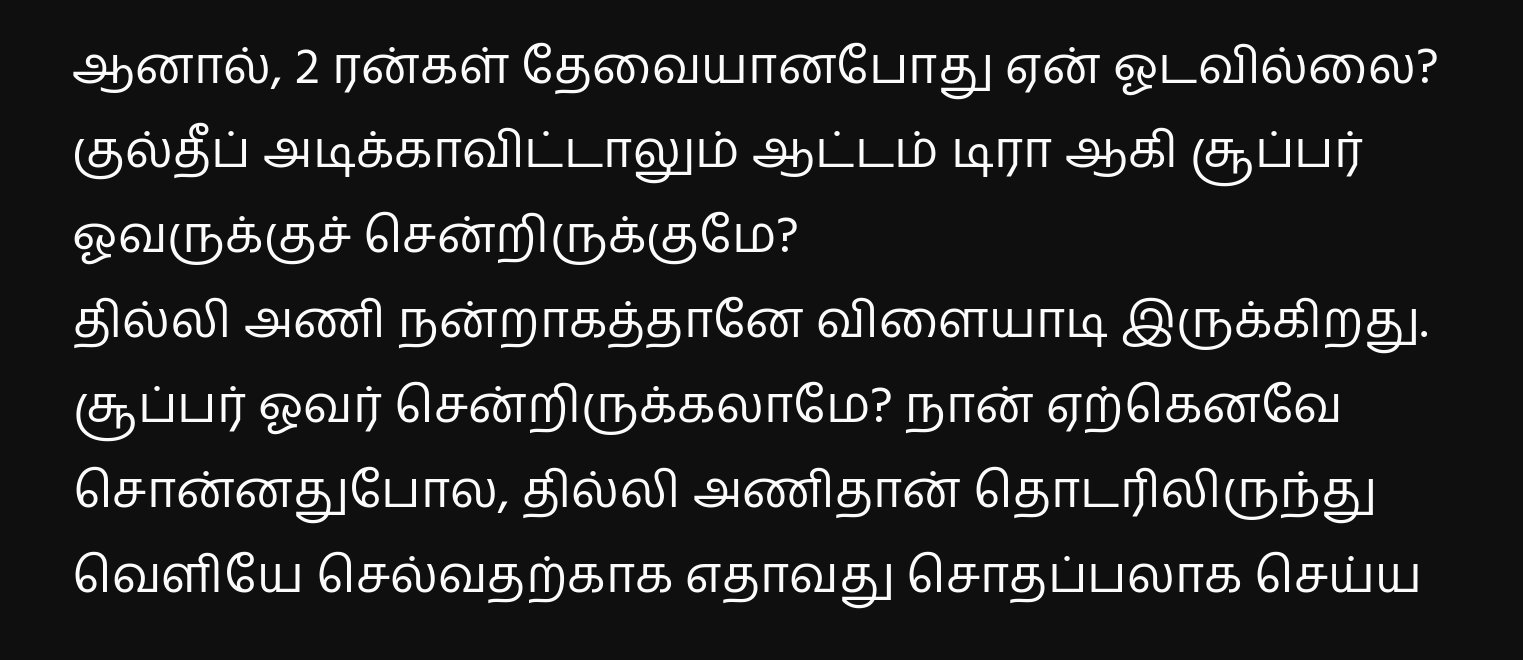ஆனால், 2 ரன்கள் தேவையானபோது ஏன் ஓடவில்லை? குல்தீப் அடிக்காவிட்டாலும் ஆட்டம் டிரா ஆகி சூப்பர் ஓவருக்குச் சென்றிருக்குமே?
தில்லி அணி நன்றாகத்தானே விளையாடி இருக்கிறது. சூப்பர் ஓவர் சென்றிருக்கலாமே? நான் ஏற்கெனவே சொன்னதுபோல, தில்லி அணிதான் தொடரிலிருந்து வெளியே செல்வதற்காக எதாவது சொதப்பலாக செய்ய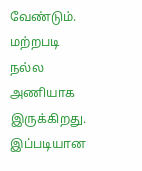வேண்டும். மற்றபடி நல்ல அணியாக இருக்கிறது.
இப்படியான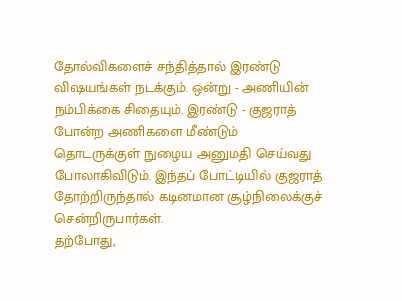தோல்விகளைச் சந்தித்தால் இரண்டு விஷயங்கள் நடக்கும். ஒன்று - அணியின் நம்பிக்கை சிதையும். இரண்டு - குஜராத் போன்ற அணிகளை மீண்டும் தொடருக்குள் நுழைய அனுமதி செய்வது போலாகிவிடும். இந்தப் போட்டியில் குஜராத் தோற்றிருந்தால் கடினமான சூழ்நிலைக்குச் சென்றிருபார்கள்.
தற்போது,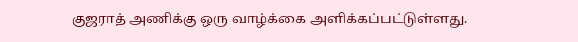குஜராத் அணிக்கு ஒரு வாழ்க்கை அளிக்கப்பட்டுள்ளது.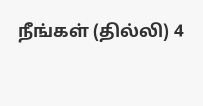நீங்கள் (தில்லி) 4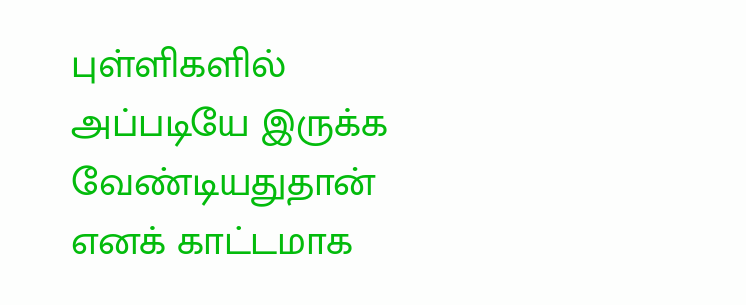புள்ளிகளில் அப்படியே இருக்க வேண்டியதுதான் எனக் காட்டமாக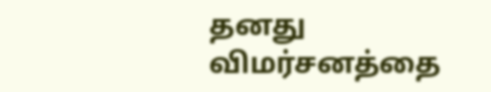தனது விமர்சனத்தை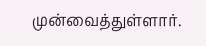முன்வைத்துள்ளார்.